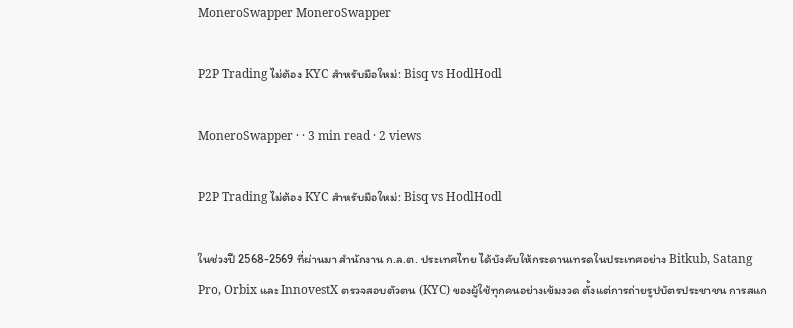MoneroSwapper MoneroSwapper

P2P Trading ไม่ต้อง KYC สำหรับมือใหม่: Bisq vs HodlHodl

MoneroSwapper · · 3 min read · 2 views

P2P Trading ไม่ต้อง KYC สำหรับมือใหม่: Bisq vs HodlHodl

ในช่วงปี 2568-2569 ที่ผ่านมา สำนักงาน ก.ล.ต. ประเทศไทย ได้บังคับให้กระดานเทรดในประเทศอย่าง Bitkub, Satang Pro, Orbix และ InnovestX ตรวจสอบตัวตน (KYC) ของผู้ใช้ทุกคนอย่างเข้มงวด ตั้งแต่การถ่ายรูปบัตรประชาชน การสแก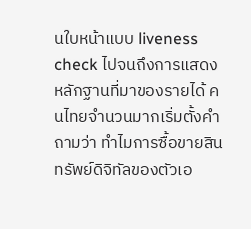นใบหน้าแบบ liveness check ไปจนถึงการแสดงหลักฐานที่มาของรายได้ คนไทยจำนวนมากเริ่มตั้งคำถามว่า ทำไมการซื้อขายสินทรัพย์ดิจิทัลของตัวเอ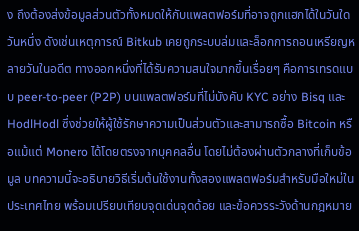ง ถึงต้องส่งข้อมูลส่วนตัวทั้งหมดให้กับแพลตฟอร์มที่อาจถูกแฮกได้ในวันใดวันหนึ่ง ดังเช่นเหตุการณ์ Bitkub เคยถูกระบบล่มและล็อกการถอนเหรียญหลายวันในอดีต ทางออกหนึ่งที่ได้รับความสนใจมากขึ้นเรื่อยๆ คือการเทรดแบบ peer-to-peer (P2P) บนแพลตฟอร์มที่ไม่บังคับ KYC อย่าง Bisq และ HodlHodl ซึ่งช่วยให้ผู้ใช้รักษาความเป็นส่วนตัวและสามารถซื้อ Bitcoin หรือแม้แต่ Monero ได้โดยตรงจากบุคคลอื่น โดยไม่ต้องผ่านตัวกลางที่เก็บข้อมูล บทความนี้จะอธิบายวิธีเริ่มต้นใช้งานทั้งสองแพลตฟอร์มสำหรับมือใหม่ในประเทศไทย พร้อมเปรียบเทียบจุดเด่นจุดด้อย และข้อควรระวังด้านกฎหมาย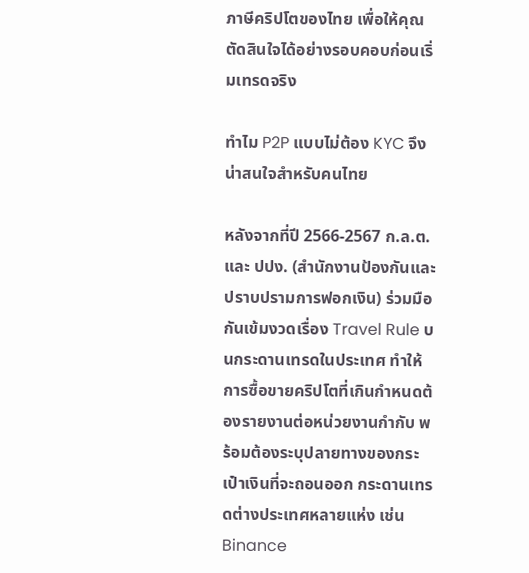ภาษีคริปโตของไทย เพื่อให้คุณตัดสินใจได้อย่างรอบคอบก่อนเริ่มเทรดจริง

ทำไม P2P แบบไม่ต้อง KYC จึงน่าสนใจสำหรับคนไทย

หลังจากที่ปี 2566-2567 ก.ล.ต. และ ปปง. (สำนักงานป้องกันและปราบปรามการฟอกเงิน) ร่วมมือกันเข้มงวดเรื่อง Travel Rule บนกระดานเทรดในประเทศ ทำให้การซื้อขายคริปโตที่เกินกำหนดต้องรายงานต่อหน่วยงานกำกับ พร้อมต้องระบุปลายทางของกระเป๋าเงินที่จะถอนออก กระดานเทรดต่างประเทศหลายแห่ง เช่น Binance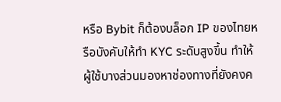หรือ Bybit ก็ต้องบล็อก IP ของไทยหรือบังคับให้ทำ KYC ระดับสูงขึ้น ทำให้ผู้ใช้บางส่วนมองหาช่องทางที่ยังคงค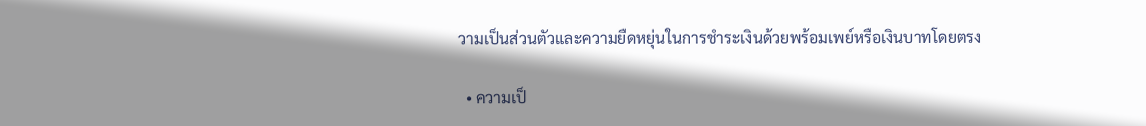วามเป็นส่วนตัวและความยืดหยุ่นในการชำระเงินด้วยพร้อมเพย์หรือเงินบาทโดยตรง

  • ความเป็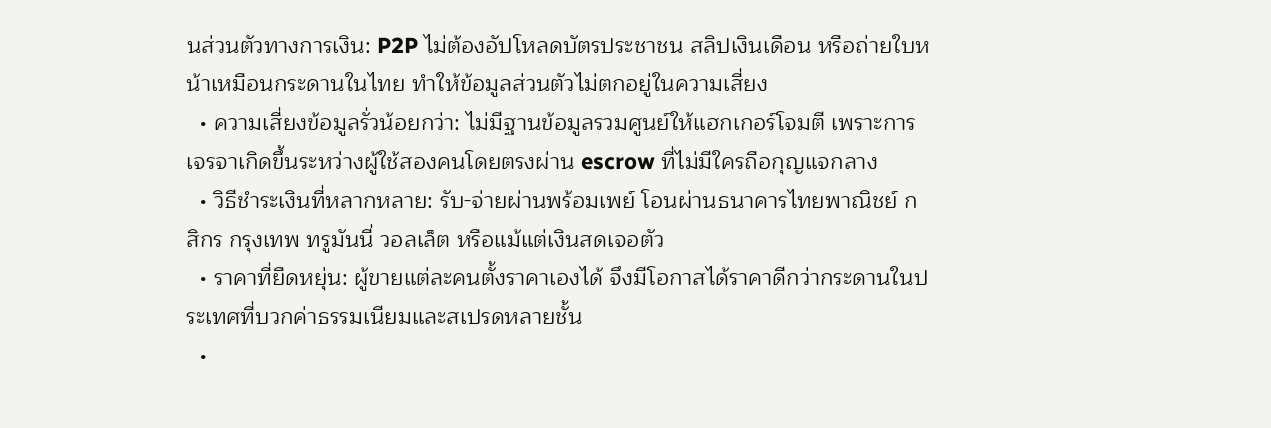นส่วนตัวทางการเงิน: P2P ไม่ต้องอัปโหลดบัตรประชาชน สลิปเงินเดือน หรือถ่ายใบหน้าเหมือนกระดานในไทย ทำให้ข้อมูลส่วนตัวไม่ตกอยู่ในความเสี่ยง
  • ความเสี่ยงข้อมูลรั่วน้อยกว่า: ไม่มีฐานข้อมูลรวมศูนย์ให้แฮกเกอร์โจมตี เพราะการเจรจาเกิดขึ้นระหว่างผู้ใช้สองคนโดยตรงผ่าน escrow ที่ไม่มีใครถือกุญแจกลาง
  • วิธีชำระเงินที่หลากหลาย: รับ-จ่ายผ่านพร้อมเพย์ โอนผ่านธนาคารไทยพาณิชย์ กสิกร กรุงเทพ ทรูมันนี่ วอลเล็ต หรือแม้แต่เงินสดเจอตัว
  • ราคาที่ยืดหยุ่น: ผู้ขายแต่ละคนตั้งราคาเองได้ จึงมีโอกาสได้ราคาดีกว่ากระดานในประเทศที่บวกค่าธรรมเนียมและสเปรดหลายชั้น
  •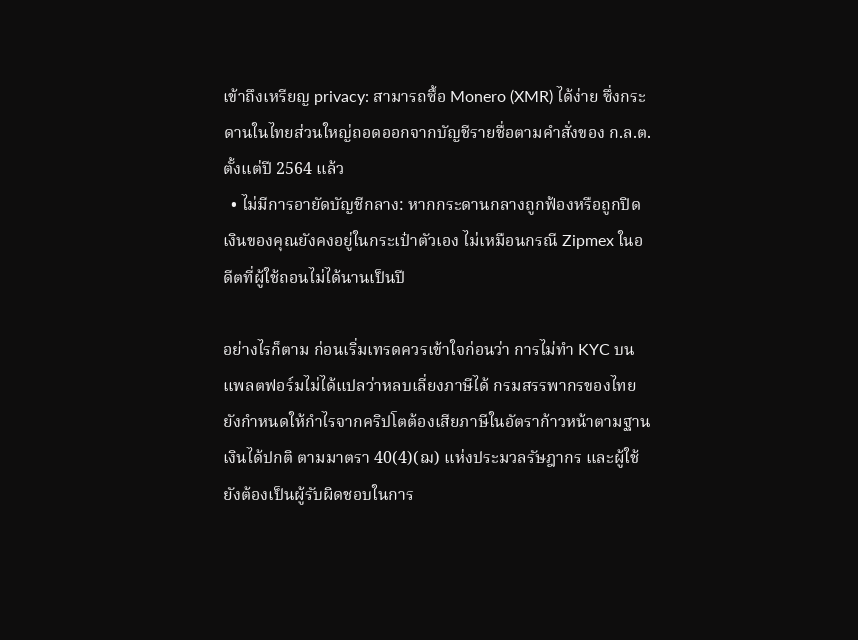เข้าถึงเหรียญ privacy: สามารถซื้อ Monero (XMR) ได้ง่าย ซึ่งกระดานในไทยส่วนใหญ่ถอดออกจากบัญชีรายชื่อตามคำสั่งของ ก.ล.ต. ตั้งแต่ปี 2564 แล้ว
  • ไม่มีการอายัดบัญชีกลาง: หากกระดานกลางถูกฟ้องหรือถูกปิด เงินของคุณยังคงอยู่ในกระเป๋าตัวเอง ไม่เหมือนกรณี Zipmex ในอดีตที่ผู้ใช้ถอนไม่ได้นานเป็นปี

อย่างไรก็ตาม ก่อนเริ่มเทรดควรเข้าใจก่อนว่า การไม่ทำ KYC บนแพลตฟอร์มไม่ได้แปลว่าหลบเลี่ยงภาษีได้ กรมสรรพากรของไทยยังกำหนดให้กำไรจากคริปโตต้องเสียภาษีในอัตราก้าวหน้าตามฐานเงินได้ปกติ ตามมาตรา 40(4)(ฌ) แห่งประมวลรัษฎากร และผู้ใช้ยังต้องเป็นผู้รับผิดชอบในการ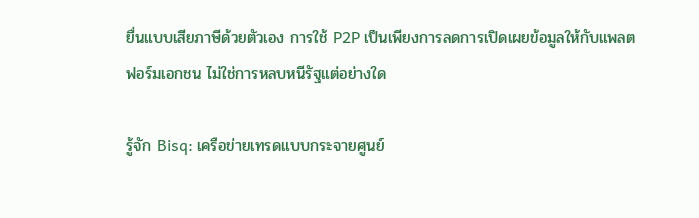ยื่นแบบเสียภาษีด้วยตัวเอง การใช้ P2P เป็นเพียงการลดการเปิดเผยข้อมูลให้กับแพลตฟอร์มเอกชน ไม่ใช่การหลบหนีรัฐแต่อย่างใด

รู้จัก Bisq: เครือข่ายเทรดแบบกระจายศูนย์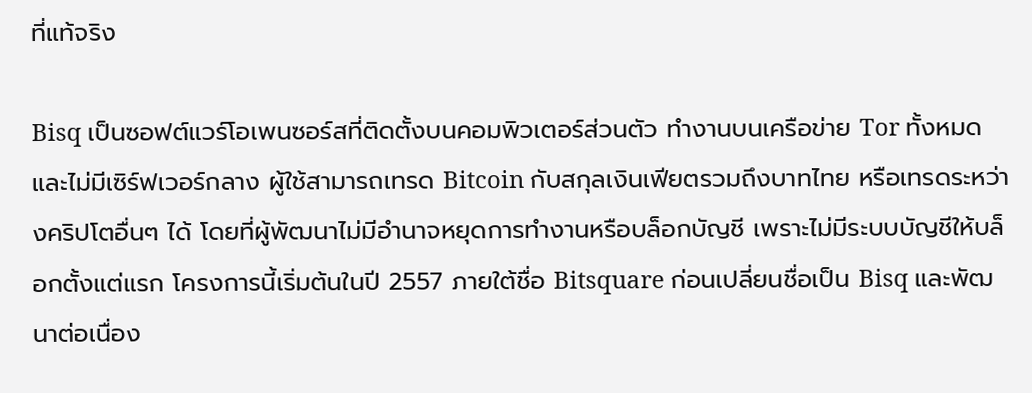ที่แท้จริง

Bisq เป็นซอฟต์แวร์โอเพนซอร์สที่ติดตั้งบนคอมพิวเตอร์ส่วนตัว ทำงานบนเครือข่าย Tor ทั้งหมด และไม่มีเซิร์ฟเวอร์กลาง ผู้ใช้สามารถเทรด Bitcoin กับสกุลเงินเฟียตรวมถึงบาทไทย หรือเทรดระหว่างคริปโตอื่นๆ ได้ โดยที่ผู้พัฒนาไม่มีอำนาจหยุดการทำงานหรือบล็อกบัญชี เพราะไม่มีระบบบัญชีให้บล็อกตั้งแต่แรก โครงการนี้เริ่มต้นในปี 2557 ภายใต้ชื่อ Bitsquare ก่อนเปลี่ยนชื่อเป็น Bisq และพัฒนาต่อเนื่อง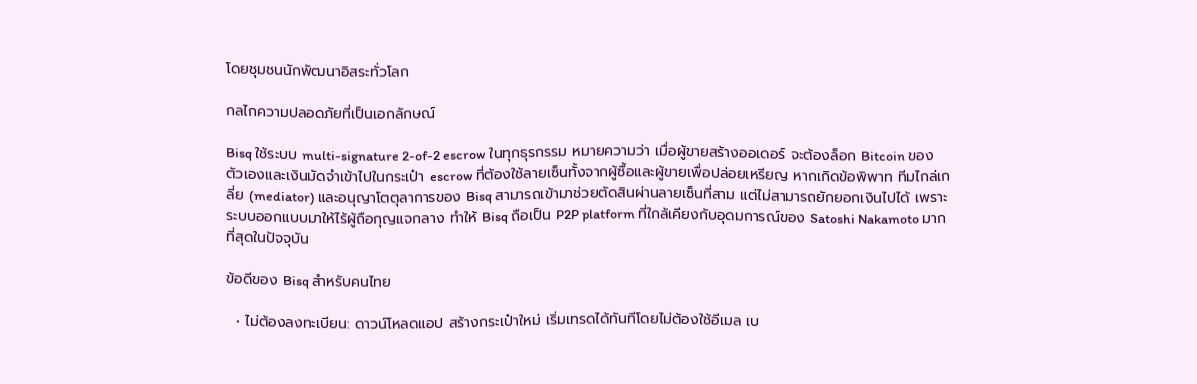โดยชุมชนนักพัฒนาอิสระทั่วโลก

กลไกความปลอดภัยที่เป็นเอกลักษณ์

Bisq ใช้ระบบ multi-signature 2-of-2 escrow ในทุกธุรกรรม หมายความว่า เมื่อผู้ขายสร้างออเดอร์ จะต้องล็อก Bitcoin ของตัวเองและเงินมัดจำเข้าไปในกระเป๋า escrow ที่ต้องใช้ลายเซ็นทั้งจากผู้ซื้อและผู้ขายเพื่อปล่อยเหรียญ หากเกิดข้อพิพาท ทีมไกล่เกลี่ย (mediator) และอนุญาโตตุลาการของ Bisq สามารถเข้ามาช่วยตัดสินผ่านลายเซ็นที่สาม แต่ไม่สามารถยักยอกเงินไปได้ เพราะระบบออกแบบมาให้ไร้ผู้ถือกุญแจกลาง ทำให้ Bisq ถือเป็น P2P platform ที่ใกล้เคียงกับอุดมการณ์ของ Satoshi Nakamoto มากที่สุดในปัจจุบัน

ข้อดีของ Bisq สำหรับคนไทย

  • ไม่ต้องลงทะเบียน: ดาวน์โหลดแอป สร้างกระเป๋าใหม่ เริ่มเทรดได้ทันทีโดยไม่ต้องใช้อีเมล เบ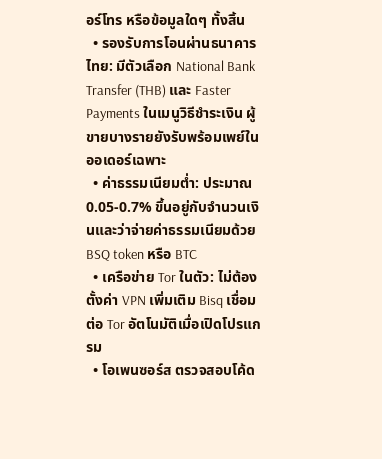อร์โทร หรือข้อมูลใดๆ ทั้งสิ้น
  • รองรับการโอนผ่านธนาคารไทย: มีตัวเลือก National Bank Transfer (THB) และ Faster Payments ในเมนูวิธีชำระเงิน ผู้ขายบางรายยังรับพร้อมเพย์ในออเดอร์เฉพาะ
  • ค่าธรรมเนียมต่ำ: ประมาณ 0.05-0.7% ขึ้นอยู่กับจำนวนเงินและว่าจ่ายค่าธรรมเนียมด้วย BSQ token หรือ BTC
  • เครือข่าย Tor ในตัว: ไม่ต้องตั้งค่า VPN เพิ่มเติม Bisq เชื่อมต่อ Tor อัตโนมัติเมื่อเปิดโปรแกรม
  • โอเพนซอร์ส ตรวจสอบโค้ด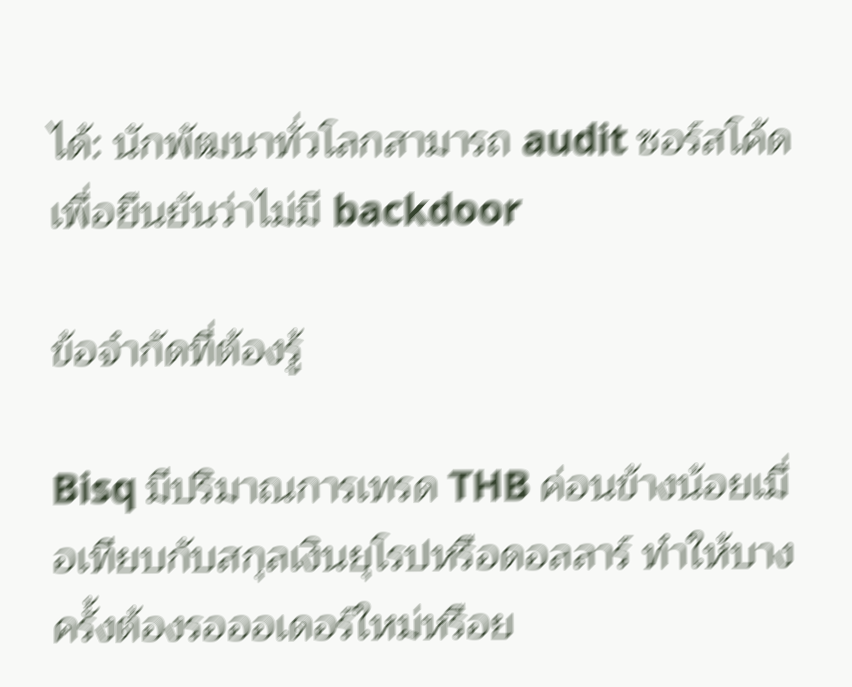ได้: นักพัฒนาทั่วโลกสามารถ audit ซอร์สโค้ดเพื่อยืนยันว่าไม่มี backdoor

ข้อจำกัดที่ต้องรู้

Bisq มีปริมาณการเทรด THB ค่อนข้างน้อยเมื่อเทียบกับสกุลเงินยุโรปหรือดอลลาร์ ทำให้บางครั้งต้องรอออเดอร์ใหม่หรือย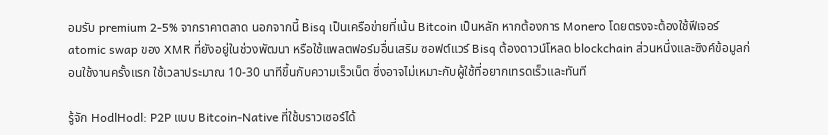อมรับ premium 2-5% จากราคาตลาด นอกจากนี้ Bisq เป็นเครือข่ายที่เน้น Bitcoin เป็นหลัก หากต้องการ Monero โดยตรงจะต้องใช้ฟีเจอร์ atomic swap ของ XMR ที่ยังอยู่ในช่วงพัฒนา หรือใช้แพลตฟอร์มอื่นเสริม ซอฟต์แวร์ Bisq ต้องดาวน์โหลด blockchain ส่วนหนึ่งและซิงค์ข้อมูลก่อนใช้งานครั้งแรก ใช้เวลาประมาณ 10-30 นาทีขึ้นกับความเร็วเน็ต ซึ่งอาจไม่เหมาะกับผู้ใช้ที่อยากเทรดเร็วและทันที

รู้จัก HodlHodl: P2P แบบ Bitcoin-Native ที่ใช้บราวเซอร์ได้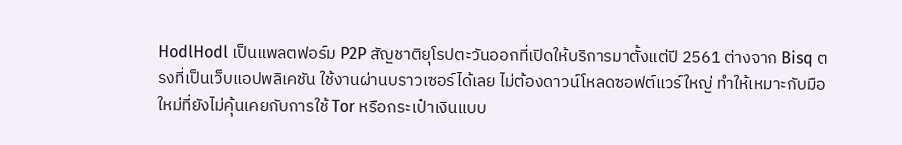HodlHodl เป็นแพลตฟอร์ม P2P สัญชาติยุโรปตะวันออกที่เปิดให้บริการมาตั้งแต่ปี 2561 ต่างจาก Bisq ตรงที่เป็นเว็บแอปพลิเคชัน ใช้งานผ่านบราวเซอร์ได้เลย ไม่ต้องดาวน์โหลดซอฟต์แวร์ใหญ่ ทำให้เหมาะกับมือใหม่ที่ยังไม่คุ้นเคยกับการใช้ Tor หรือกระเป๋าเงินแบบ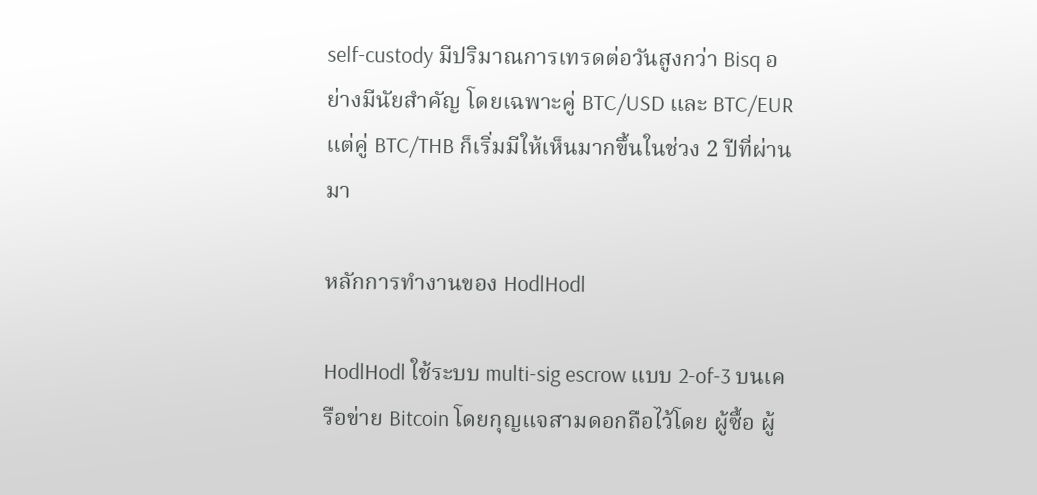self-custody มีปริมาณการเทรดต่อวันสูงกว่า Bisq อย่างมีนัยสำคัญ โดยเฉพาะคู่ BTC/USD และ BTC/EUR แต่คู่ BTC/THB ก็เริ่มมีให้เห็นมากขึ้นในช่วง 2 ปีที่ผ่านมา

หลักการทำงานของ HodlHodl

HodlHodl ใช้ระบบ multi-sig escrow แบบ 2-of-3 บนเครือข่าย Bitcoin โดยกุญแจสามดอกถือไว้โดย ผู้ซื้อ ผู้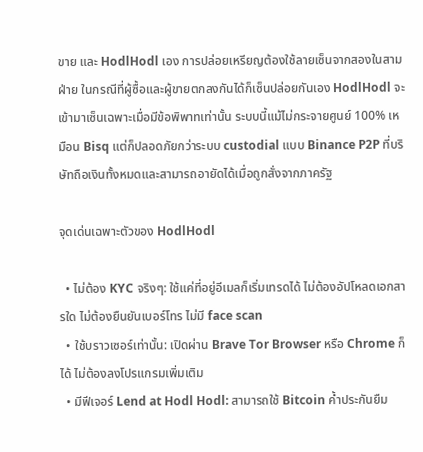ขาย และ HodlHodl เอง การปล่อยเหรียญต้องใช้ลายเซ็นจากสองในสามฝ่าย ในกรณีที่ผู้ซื้อและผู้ขายตกลงกันได้ก็เซ็นปล่อยกันเอง HodlHodl จะเข้ามาเซ็นเฉพาะเมื่อมีข้อพิพาทเท่านั้น ระบบนี้แม้ไม่กระจายศูนย์ 100% เหมือน Bisq แต่ก็ปลอดภัยกว่าระบบ custodial แบบ Binance P2P ที่บริษัทถือเงินทั้งหมดและสามารถอายัดได้เมื่อถูกสั่งจากภาครัฐ

จุดเด่นเฉพาะตัวของ HodlHodl

  • ไม่ต้อง KYC จริงๆ: ใช้แค่ที่อยู่อีเมลก็เริ่มเทรดได้ ไม่ต้องอัปโหลดเอกสารใด ไม่ต้องยืนยันเบอร์โทร ไม่มี face scan
  • ใช้บราวเซอร์เท่านั้น: เปิดผ่าน Brave Tor Browser หรือ Chrome ก็ได้ ไม่ต้องลงโปรแกรมเพิ่มเติม
  • มีฟีเจอร์ Lend at Hodl Hodl: สามารถใช้ Bitcoin ค้ำประกันยืม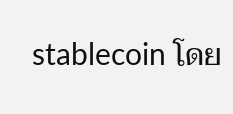stablecoin โดย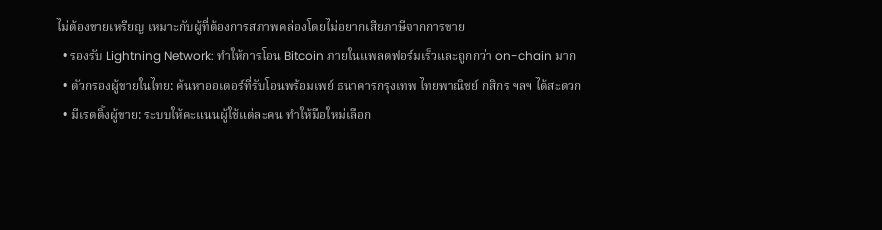ไม่ต้องขายเหรียญ เหมาะกับผู้ที่ต้องการสภาพคล่องโดยไม่อยากเสียภาษีจากการขาย
  • รองรับ Lightning Network: ทำให้การโอน Bitcoin ภายในแพลตฟอร์มเร็วและถูกกว่า on-chain มาก
  • ตัวกรองผู้ขายในไทย: ค้นหาออเดอร์ที่รับโอนพร้อมเพย์ ธนาคารกรุงเทพ ไทยพาณิชย์ กสิกร ฯลฯ ได้สะดวก
  • มีเรตติ้งผู้ขาย: ระบบให้คะแนนผู้ใช้แต่ละคน ทำให้มือใหม่เลือก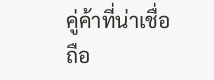คู่ค้าที่น่าเชื่อถือ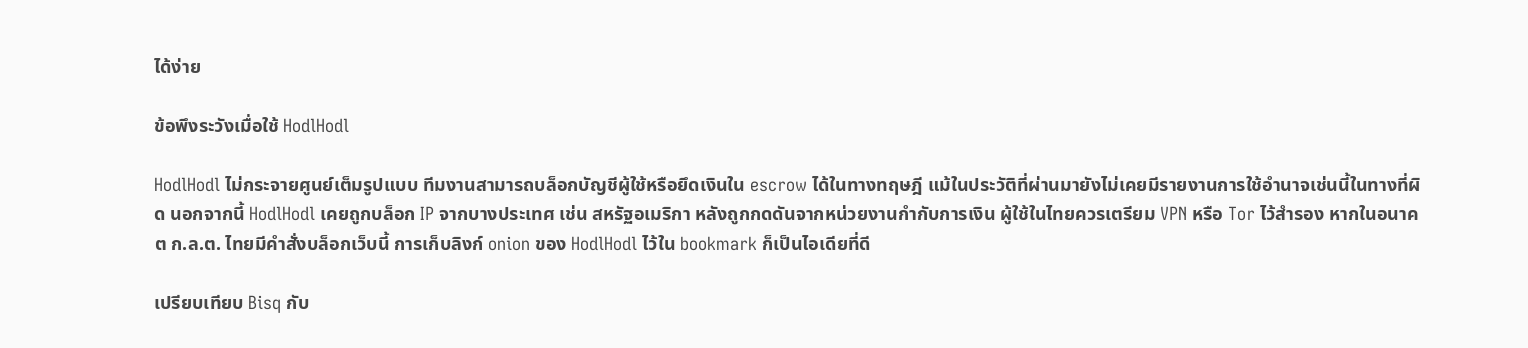ได้ง่าย

ข้อพึงระวังเมื่อใช้ HodlHodl

HodlHodl ไม่กระจายศูนย์เต็มรูปแบบ ทีมงานสามารถบล็อกบัญชีผู้ใช้หรือยึดเงินใน escrow ได้ในทางทฤษฎี แม้ในประวัติที่ผ่านมายังไม่เคยมีรายงานการใช้อำนาจเช่นนี้ในทางที่ผิด นอกจากนี้ HodlHodl เคยถูกบล็อก IP จากบางประเทศ เช่น สหรัฐอเมริกา หลังถูกกดดันจากหน่วยงานกำกับการเงิน ผู้ใช้ในไทยควรเตรียม VPN หรือ Tor ไว้สำรอง หากในอนาคต ก.ล.ต. ไทยมีคำสั่งบล็อกเว็บนี้ การเก็บลิงก์ onion ของ HodlHodl ไว้ใน bookmark ก็เป็นไอเดียที่ดี

เปรียบเทียบ Bisq กับ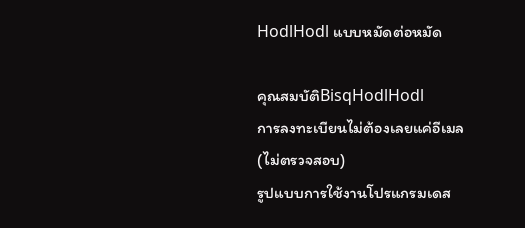HodlHodl แบบหมัดต่อหมัด

คุณสมบัติBisqHodlHodl
การลงทะเบียนไม่ต้องเลยแค่อีเมล (ไม่ตรวจสอบ)
รูปแบบการใช้งานโปรแกรมเดส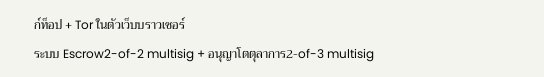ก์ท็อป + Tor ในตัวเว็บบราวเซอร์
ระบบ Escrow2-of-2 multisig + อนุญาโตตุลาการ2-of-3 multisig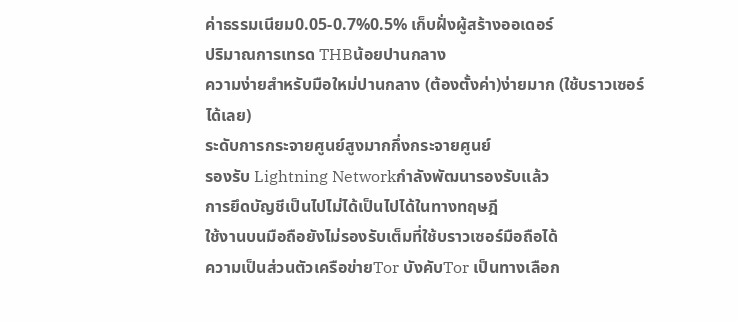ค่าธรรมเนียม0.05-0.7%0.5% เก็บฝั่งผู้สร้างออเดอร์
ปริมาณการเทรด THBน้อยปานกลาง
ความง่ายสำหรับมือใหม่ปานกลาง (ต้องตั้งค่า)ง่ายมาก (ใช้บราวเซอร์ได้เลย)
ระดับการกระจายศูนย์สูงมากกึ่งกระจายศูนย์
รองรับ Lightning Networkกำลังพัฒนารองรับแล้ว
การยึดบัญชีเป็นไปไม่ได้เป็นไปได้ในทางทฤษฎี
ใช้งานบนมือถือยังไม่รองรับเต็มที่ใช้บราวเซอร์มือถือได้
ความเป็นส่วนตัวเครือข่ายTor บังคับTor เป็นทางเลือก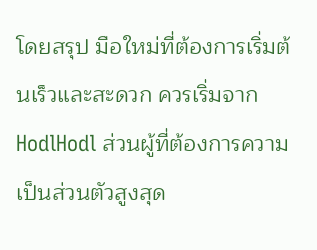โดยสรุป มือใหม่ที่ต้องการเริ่มต้นเร็วและสะดวก ควรเริ่มจาก HodlHodl ส่วนผู้ที่ต้องการความเป็นส่วนตัวสูงสุด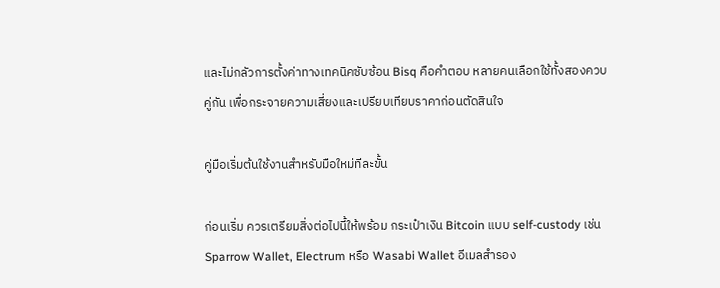และไม่กลัวการตั้งค่าทางเทคนิคซับซ้อน Bisq คือคำตอบ หลายคนเลือกใช้ทั้งสองควบคู่กัน เพื่อกระจายความเสี่ยงและเปรียบเทียบราคาก่อนตัดสินใจ

คู่มือเริ่มต้นใช้งานสำหรับมือใหม่ทีละขั้น

ก่อนเริ่ม ควรเตรียมสิ่งต่อไปนี้ให้พร้อม กระเป๋าเงิน Bitcoin แบบ self-custody เช่น Sparrow Wallet, Electrum หรือ Wasabi Wallet อีเมลสำรอง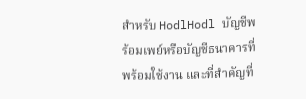สำหรับ HodlHodl บัญชีพร้อมเพย์หรือบัญชีธนาคารที่พร้อมใช้งาน และที่สำคัญที่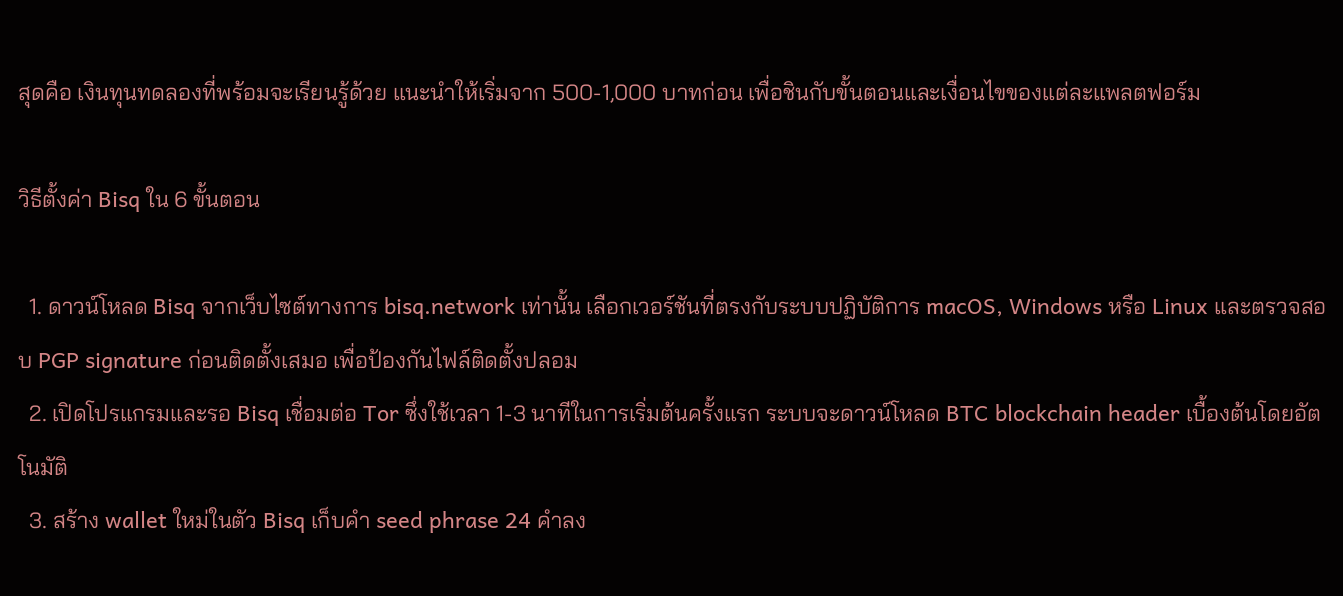สุดคือ เงินทุนทดลองที่พร้อมจะเรียนรู้ด้วย แนะนำให้เริ่มจาก 500-1,000 บาทก่อน เพื่อชินกับขั้นตอนและเงื่อนไขของแต่ละแพลตฟอร์ม

วิธีตั้งค่า Bisq ใน 6 ขั้นตอน

  1. ดาวน์โหลด Bisq จากเว็บไซต์ทางการ bisq.network เท่านั้น เลือกเวอร์ชันที่ตรงกับระบบปฏิบัติการ macOS, Windows หรือ Linux และตรวจสอบ PGP signature ก่อนติดตั้งเสมอ เพื่อป้องกันไฟล์ติดตั้งปลอม
  2. เปิดโปรแกรมและรอ Bisq เชื่อมต่อ Tor ซึ่งใช้เวลา 1-3 นาทีในการเริ่มต้นครั้งแรก ระบบจะดาวน์โหลด BTC blockchain header เบื้องต้นโดยอัตโนมัติ
  3. สร้าง wallet ใหม่ในตัว Bisq เก็บคำ seed phrase 24 คำลง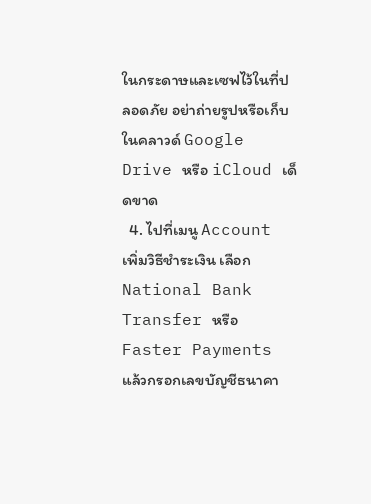ในกระดาษและเซฟไว้ในที่ปลอดภัย อย่าถ่ายรูปหรือเก็บในคลาวด์ Google Drive หรือ iCloud เด็ดขาด
  4. ไปที่เมนู Account เพิ่มวิธีชำระเงิน เลือก National Bank Transfer หรือ Faster Payments แล้วกรอกเลขบัญชีธนาคา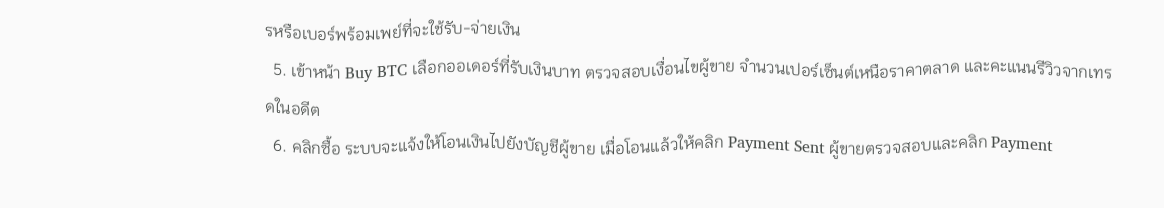รหรือเบอร์พร้อมเพย์ที่จะใช้รับ-จ่ายเงิน
  5. เข้าหน้า Buy BTC เลือกออเดอร์ที่รับเงินบาท ตรวจสอบเงื่อนไขผู้ขาย จำนวนเปอร์เซ็นต์เหนือราคาตลาด และคะแนนรีวิวจากเทรดในอดีต
  6. คลิกซื้อ ระบบจะแจ้งให้โอนเงินไปยังบัญชีผู้ขาย เมื่อโอนแล้วให้คลิก Payment Sent ผู้ขายตรวจสอบและคลิก Payment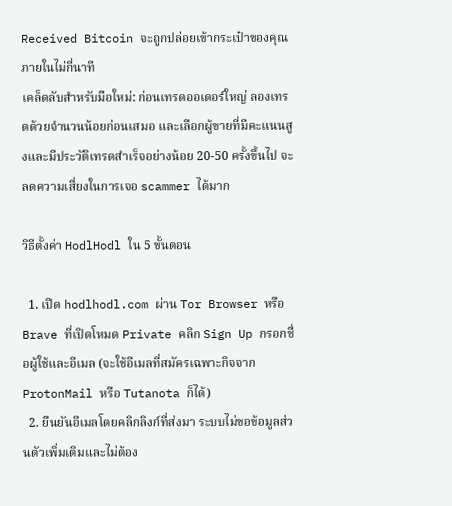Received Bitcoin จะถูกปล่อยเข้ากระเป๋าของคุณภายในไม่กี่นาที
เคล็ดลับสำหรับมือใหม่: ก่อนเทรดออเดอร์ใหญ่ ลองเทรดด้วยจำนวนน้อยก่อนเสมอ และเลือกผู้ขายที่มีคะแนนสูงและมีประวัติเทรดสำเร็จอย่างน้อย 20-50 ครั้งขึ้นไป จะลดความเสี่ยงในการเจอ scammer ได้มาก

วิธีตั้งค่า HodlHodl ใน 5 ขั้นตอน

  1. เปิด hodlhodl.com ผ่าน Tor Browser หรือ Brave ที่เปิดโหมด Private คลิก Sign Up กรอกชื่อผู้ใช้และอีเมล (จะใช้อีเมลที่สมัครเฉพาะกิจจาก ProtonMail หรือ Tutanota ก็ได้)
  2. ยืนยันอีเมลโดยคลิกลิงก์ที่ส่งมา ระบบไม่ขอข้อมูลส่วนตัวเพิ่มเติมและไม่ต้อง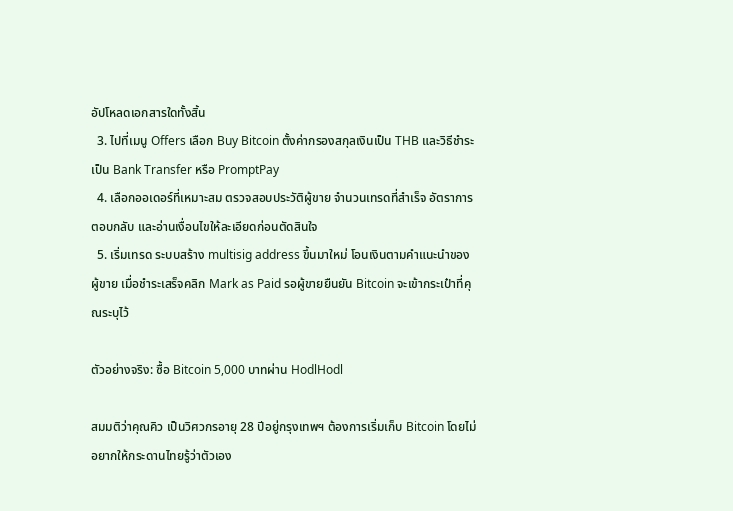อัปโหลดเอกสารใดทั้งสิ้น
  3. ไปที่เมนู Offers เลือก Buy Bitcoin ตั้งค่ากรองสกุลเงินเป็น THB และวิธีชำระเป็น Bank Transfer หรือ PromptPay
  4. เลือกออเดอร์ที่เหมาะสม ตรวจสอบประวัติผู้ขาย จำนวนเทรดที่สำเร็จ อัตราการตอบกลับ และอ่านเงื่อนไขให้ละเอียดก่อนตัดสินใจ
  5. เริ่มเทรด ระบบสร้าง multisig address ขึ้นมาใหม่ โอนเงินตามคำแนะนำของผู้ขาย เมื่อชำระเสร็จคลิก Mark as Paid รอผู้ขายยืนยัน Bitcoin จะเข้ากระเป๋าที่คุณระบุไว้

ตัวอย่างจริง: ซื้อ Bitcoin 5,000 บาทผ่าน HodlHodl

สมมติว่าคุณคิว เป็นวิศวกรอายุ 28 ปีอยู่กรุงเทพฯ ต้องการเริ่มเก็บ Bitcoin โดยไม่อยากให้กระดานไทยรู้ว่าตัวเอง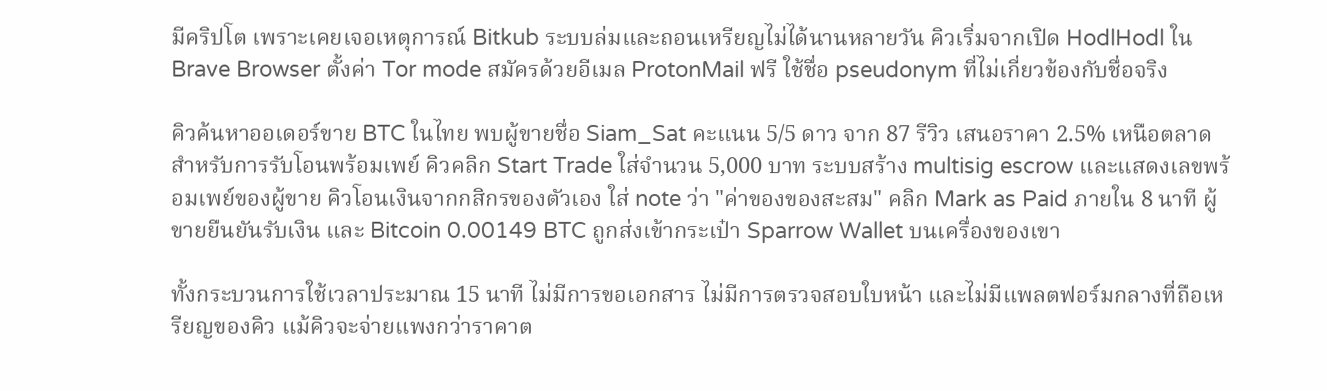มีคริปโต เพราะเคยเจอเหตุการณ์ Bitkub ระบบล่มและถอนเหรียญไม่ได้นานหลายวัน คิวเริ่มจากเปิด HodlHodl ใน Brave Browser ตั้งค่า Tor mode สมัครด้วยอีเมล ProtonMail ฟรี ใช้ชื่อ pseudonym ที่ไม่เกี่ยวข้องกับชื่อจริง

คิวค้นหาออเดอร์ขาย BTC ในไทย พบผู้ขายชื่อ Siam_Sat คะแนน 5/5 ดาว จาก 87 รีวิว เสนอราคา 2.5% เหนือตลาดสำหรับการรับโอนพร้อมเพย์ คิวคลิก Start Trade ใส่จำนวน 5,000 บาท ระบบสร้าง multisig escrow และแสดงเลขพร้อมเพย์ของผู้ขาย คิวโอนเงินจากกสิกรของตัวเอง ใส่ note ว่า "ค่าของของสะสม" คลิก Mark as Paid ภายใน 8 นาที ผู้ขายยืนยันรับเงิน และ Bitcoin 0.00149 BTC ถูกส่งเข้ากระเป๋า Sparrow Wallet บนเครื่องของเขา

ทั้งกระบวนการใช้เวลาประมาณ 15 นาที ไม่มีการขอเอกสาร ไม่มีการตรวจสอบใบหน้า และไม่มีแพลตฟอร์มกลางที่ถือเหรียญของคิว แม้คิวจะจ่ายแพงกว่าราคาต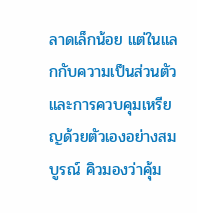ลาดเล็กน้อย แต่ในแลกกับความเป็นส่วนตัวและการควบคุมเหรียญด้วยตัวเองอย่างสมบูรณ์ คิวมองว่าคุ้ม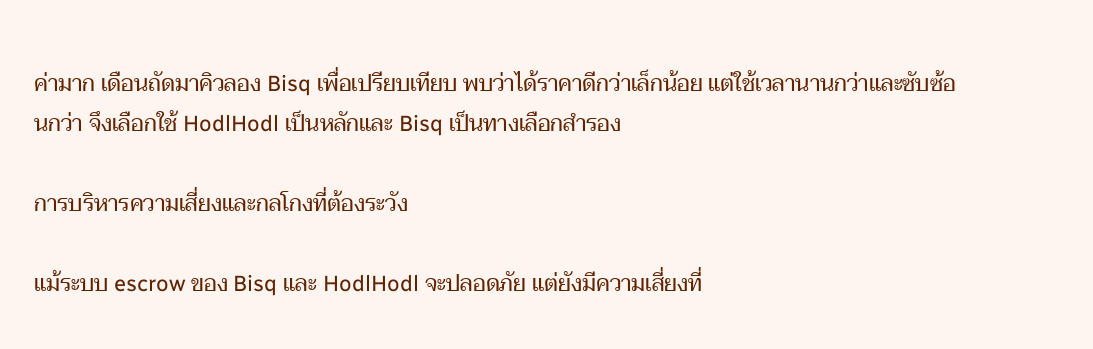ค่ามาก เดือนถัดมาคิวลอง Bisq เพื่อเปรียบเทียบ พบว่าได้ราคาดีกว่าเล็กน้อย แต่ใช้เวลานานกว่าและซับซ้อนกว่า จึงเลือกใช้ HodlHodl เป็นหลักและ Bisq เป็นทางเลือกสำรอง

การบริหารความเสี่ยงและกลโกงที่ต้องระวัง

แม้ระบบ escrow ของ Bisq และ HodlHodl จะปลอดภัย แต่ยังมีความเสี่ยงที่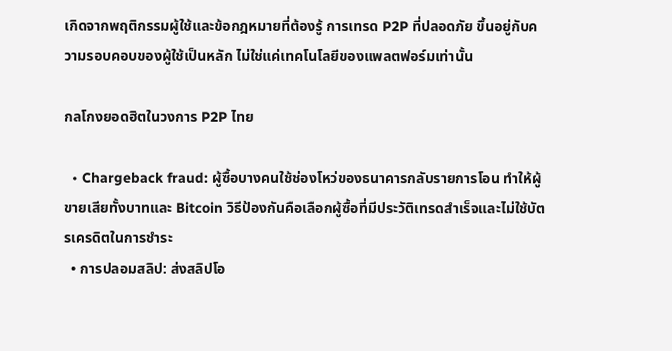เกิดจากพฤติกรรมผู้ใช้และข้อกฎหมายที่ต้องรู้ การเทรด P2P ที่ปลอดภัย ขึ้นอยู่กับความรอบคอบของผู้ใช้เป็นหลัก ไม่ใช่แค่เทคโนโลยีของแพลตฟอร์มเท่านั้น

กลโกงยอดฮิตในวงการ P2P ไทย

  • Chargeback fraud: ผู้ซื้อบางคนใช้ช่องโหว่ของธนาคารกลับรายการโอน ทำให้ผู้ขายเสียทั้งบาทและ Bitcoin วิธีป้องกันคือเลือกผู้ซื้อที่มีประวัติเทรดสำเร็จและไม่ใช้บัตรเครดิตในการชำระ
  • การปลอมสลิป: ส่งสลิปโอ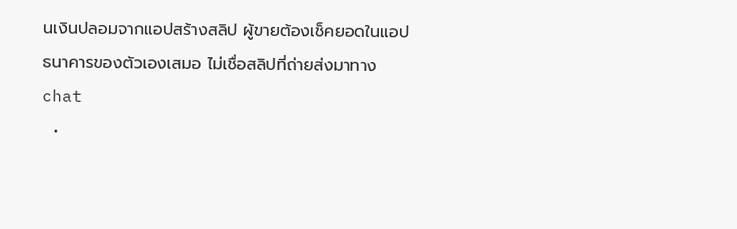นเงินปลอมจากแอปสร้างสลิป ผู้ขายต้องเช็คยอดในแอปธนาคารของตัวเองเสมอ ไม่เชื่อสลิปที่ถ่ายส่งมาทาง chat
  •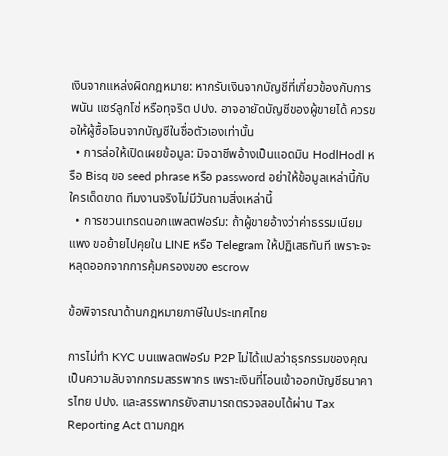เงินจากแหล่งผิดกฎหมาย: หากรับเงินจากบัญชีที่เกี่ยวข้องกับการพนัน แชร์ลูกโซ่ หรือทุจริต ปปง. อาจอายัดบัญชีของผู้ขายได้ ควรขอให้ผู้ซื้อโอนจากบัญชีในชื่อตัวเองเท่านั้น
  • การล่อให้เปิดเผยข้อมูล: มิจฉาชีพอ้างเป็นแอดมิน HodlHodl หรือ Bisq ขอ seed phrase หรือ password อย่าให้ข้อมูลเหล่านี้กับใครเด็ดขาด ทีมงานจริงไม่มีวันถามสิ่งเหล่านี้
  • การชวนเทรดนอกแพลตฟอร์ม: ถ้าผู้ขายอ้างว่าค่าธรรมเนียมแพง ขอย้ายไปคุยใน LINE หรือ Telegram ให้ปฏิเสธทันที เพราะจะหลุดออกจากการคุ้มครองของ escrow

ข้อพิจารณาด้านกฎหมายภาษีในประเทศไทย

การไม่ทำ KYC บนแพลตฟอร์ม P2P ไม่ได้แปลว่าธุรกรรมของคุณเป็นความลับจากกรมสรรพากร เพราะเงินที่โอนเข้าออกบัญชีธนาคารไทย ปปง. และสรรพากรยังสามารถตรวจสอบได้ผ่าน Tax Reporting Act ตามกฎห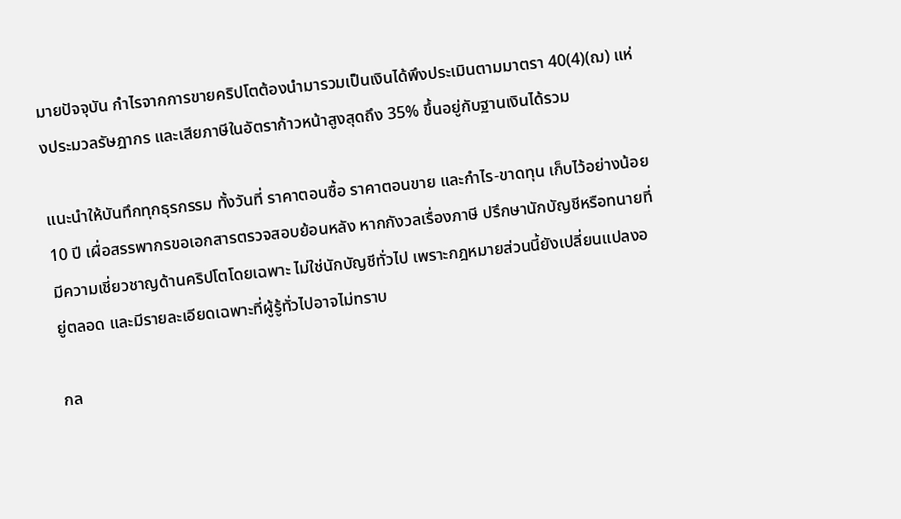มายปัจจุบัน กำไรจากการขายคริปโตต้องนำมารวมเป็นเงินได้พึงประเมินตามมาตรา 40(4)(ฌ) แห่งประมวลรัษฎากร และเสียภาษีในอัตราก้าวหน้าสูงสุดถึง 35% ขึ้นอยู่กับฐานเงินได้รวม

แนะนำให้บันทึกทุกธุรกรรม ทั้งวันที่ ราคาตอนซื้อ ราคาตอนขาย และกำไร-ขาดทุน เก็บไว้อย่างน้อย 10 ปี เผื่อสรรพากรขอเอกสารตรวจสอบย้อนหลัง หากกังวลเรื่องภาษี ปรึกษานักบัญชีหรือทนายที่มีความเชี่ยวชาญด้านคริปโตโดยเฉพาะ ไม่ใช่นักบัญชีทั่วไป เพราะกฎหมายส่วนนี้ยังเปลี่ยนแปลงอยู่ตลอด และมีรายละเอียดเฉพาะที่ผู้รู้ทั่วไปอาจไม่ทราบ

กล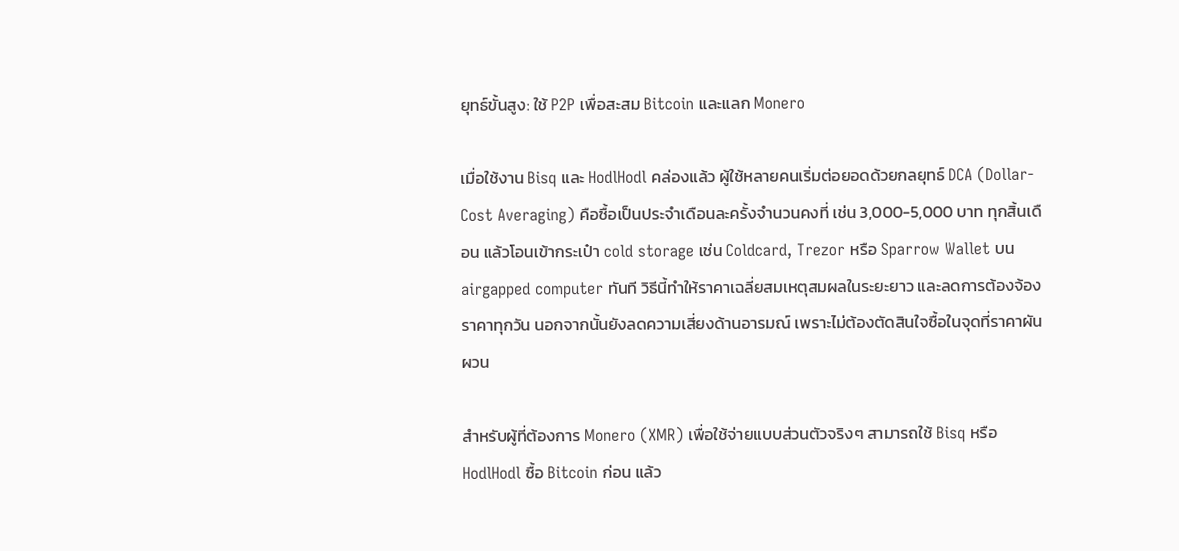ยุทธ์ขั้นสูง: ใช้ P2P เพื่อสะสม Bitcoin และแลก Monero

เมื่อใช้งาน Bisq และ HodlHodl คล่องแล้ว ผู้ใช้หลายคนเริ่มต่อยอดด้วยกลยุทธ์ DCA (Dollar-Cost Averaging) คือซื้อเป็นประจำเดือนละครั้งจำนวนคงที่ เช่น 3,000-5,000 บาท ทุกสิ้นเดือน แล้วโอนเข้ากระเป๋า cold storage เช่น Coldcard, Trezor หรือ Sparrow Wallet บน airgapped computer ทันที วิธีนี้ทำให้ราคาเฉลี่ยสมเหตุสมผลในระยะยาว และลดการต้องจ้องราคาทุกวัน นอกจากนั้นยังลดความเสี่ยงด้านอารมณ์ เพราะไม่ต้องตัดสินใจซื้อในจุดที่ราคาผันผวน

สำหรับผู้ที่ต้องการ Monero (XMR) เพื่อใช้จ่ายแบบส่วนตัวจริงๆ สามารถใช้ Bisq หรือ HodlHodl ซื้อ Bitcoin ก่อน แล้ว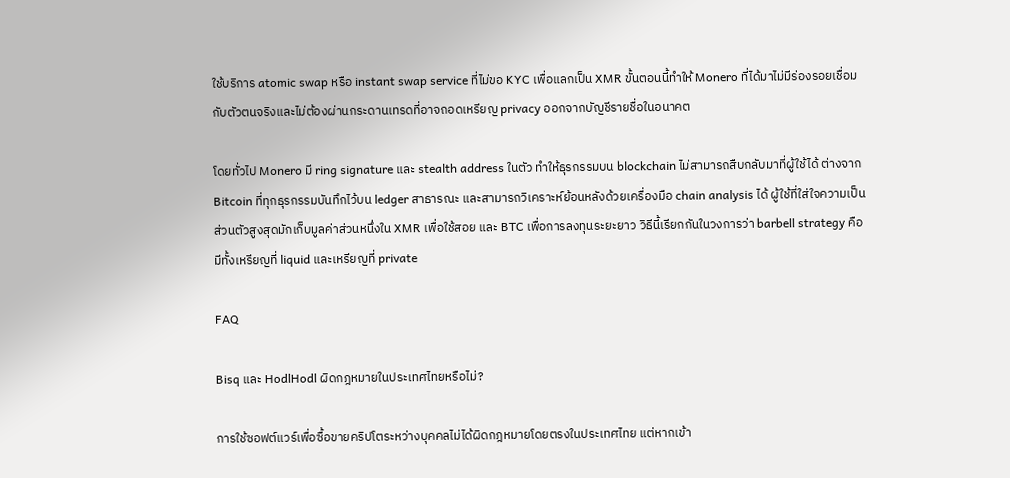ใช้บริการ atomic swap หรือ instant swap service ที่ไม่ขอ KYC เพื่อแลกเป็น XMR ขั้นตอนนี้ทำให้ Monero ที่ได้มาไม่มีร่องรอยเชื่อมกับตัวตนจริงและไม่ต้องผ่านกระดานเทรดที่อาจถอดเหรียญ privacy ออกจากบัญชีรายชื่อในอนาคต

โดยทั่วไป Monero มี ring signature และ stealth address ในตัว ทำให้ธุรกรรมบน blockchain ไม่สามารถสืบกลับมาที่ผู้ใช้ได้ ต่างจาก Bitcoin ที่ทุกธุรกรรมบันทึกไว้บน ledger สาธารณะ และสามารถวิเคราะห์ย้อนหลังด้วยเครื่องมือ chain analysis ได้ ผู้ใช้ที่ใส่ใจความเป็นส่วนตัวสูงสุดมักเก็บมูลค่าส่วนหนึ่งใน XMR เพื่อใช้สอย และ BTC เพื่อการลงทุนระยะยาว วิธีนี้เรียกกันในวงการว่า barbell strategy คือมีทั้งเหรียญที่ liquid และเหรียญที่ private

FAQ

Bisq และ HodlHodl ผิดกฎหมายในประเทศไทยหรือไม่?

การใช้ซอฟต์แวร์เพื่อซื้อขายคริปโตระหว่างบุคคลไม่ได้ผิดกฎหมายโดยตรงในประเทศไทย แต่หากเข้า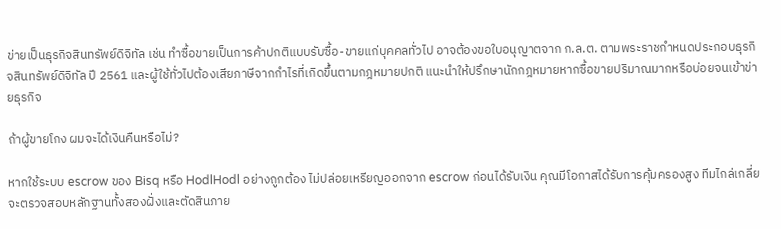ข่ายเป็นธุรกิจสินทรัพย์ดิจิทัล เช่น ทำซื้อขายเป็นการค้าปกติแบบรับซื้อ-ขายแก่บุคคลทั่วไป อาจต้องขอใบอนุญาตจาก ก.ล.ต. ตามพระราชกำหนดประกอบธุรกิจสินทรัพย์ดิจิทัล ปี 2561 และผู้ใช้ทั่วไปต้องเสียภาษีจากกำไรที่เกิดขึ้นตามกฎหมายปกติ แนะนำให้ปรึกษานักกฎหมายหากซื้อขายปริมาณมากหรือบ่อยจนเข้าข่ายธุรกิจ

ถ้าผู้ขายโกง ผมจะได้เงินคืนหรือไม่?

หากใช้ระบบ escrow ของ Bisq หรือ HodlHodl อย่างถูกต้อง ไม่ปล่อยเหรียญออกจาก escrow ก่อนได้รับเงิน คุณมีโอกาสได้รับการคุ้มครองสูง ทีมไกล่เกลี่ยจะตรวจสอบหลักฐานทั้งสองฝั่งและตัดสินภาย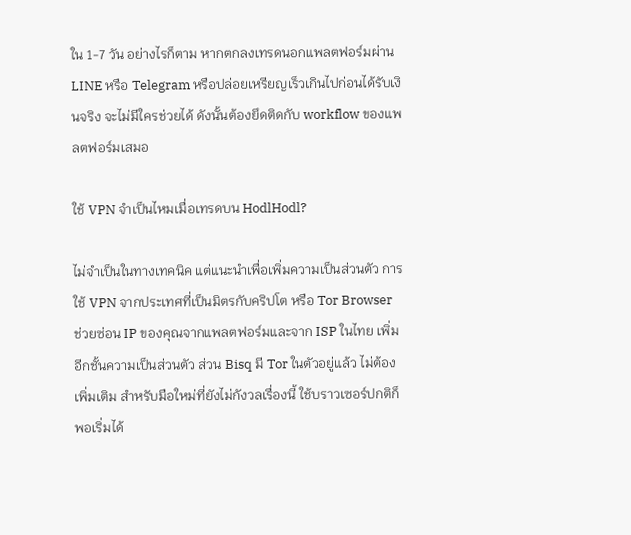ใน 1-7 วัน อย่างไรก็ตาม หากตกลงเทรดนอกแพลตฟอร์มผ่าน LINE หรือ Telegram หรือปล่อยเหรียญเร็วเกินไปก่อนได้รับเงินจริง จะไม่มีใครช่วยได้ ดังนั้นต้องยึดติดกับ workflow ของแพลตฟอร์มเสมอ

ใช้ VPN จำเป็นไหมเมื่อเทรดบน HodlHodl?

ไม่จำเป็นในทางเทคนิค แต่แนะนำเพื่อเพิ่มความเป็นส่วนตัว การใช้ VPN จากประเทศที่เป็นมิตรกับคริปโต หรือ Tor Browser ช่วยซ่อน IP ของคุณจากแพลตฟอร์มและจาก ISP ในไทย เพิ่มอีกชั้นความเป็นส่วนตัว ส่วน Bisq มี Tor ในตัวอยู่แล้ว ไม่ต้องเพิ่มเติม สำหรับมือใหม่ที่ยังไม่กังวลเรื่องนี้ ใช้บราวเซอร์ปกติก็พอเริ่มได้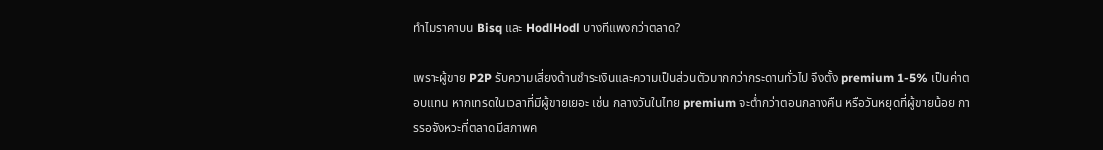ทำไมราคาบน Bisq และ HodlHodl บางทีแพงกว่าตลาด?

เพราะผู้ขาย P2P รับความเสี่ยงด้านชำระเงินและความเป็นส่วนตัวมากกว่ากระดานทั่วไป จึงตั้ง premium 1-5% เป็นค่าตอบแทน หากเทรดในเวลาที่มีผู้ขายเยอะ เช่น กลางวันในไทย premium จะต่ำกว่าตอนกลางคืน หรือวันหยุดที่ผู้ขายน้อย การรอจังหวะที่ตลาดมีสภาพค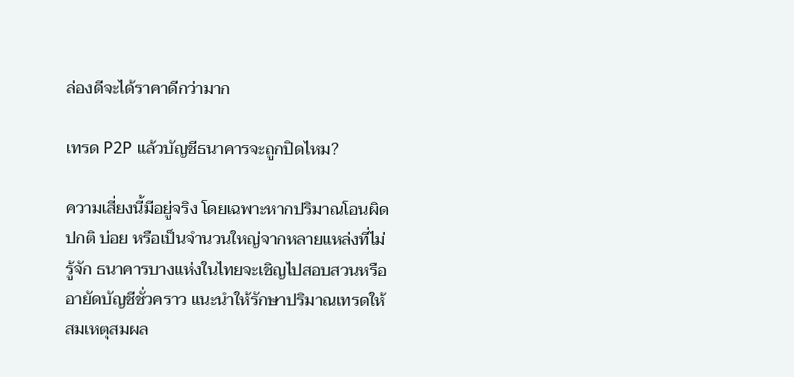ล่องดีจะได้ราคาดีกว่ามาก

เทรด P2P แล้วบัญชีธนาคารจะถูกปิดไหม?

ความเสี่ยงนี้มีอยู่จริง โดยเฉพาะหากปริมาณโอนผิดปกติ บ่อย หรือเป็นจำนวนใหญ่จากหลายแหล่งที่ไม่รู้จัก ธนาคารบางแห่งในไทยจะเชิญไปสอบสวนหรืออายัดบัญชีชั่วคราว แนะนำให้รักษาปริมาณเทรดให้สมเหตุสมผล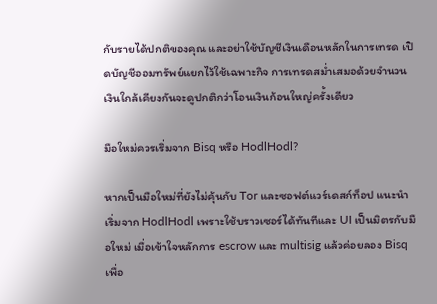กับรายได้ปกติของคุณ และอย่าใช้บัญชีเงินเดือนหลักในการเทรด เปิดบัญชีออมทรัพย์แยกไว้ใช้เฉพาะกิจ การเทรดสม่ำเสมอด้วยจำนวนเงินใกล้เคียงกันจะดูปกติกว่าโอนเงินก้อนใหญ่ครั้งเดียว

มือใหม่ควรเริ่มจาก Bisq หรือ HodlHodl?

หากเป็นมือใหม่ที่ยังไม่คุ้นกับ Tor และซอฟต์แวร์เดสก์ท็อป แนะนำเริ่มจาก HodlHodl เพราะใช้บราวเซอร์ได้ทันทีและ UI เป็นมิตรกับมือใหม่ เมื่อเข้าใจหลักการ escrow และ multisig แล้วค่อยลอง Bisq เพื่อ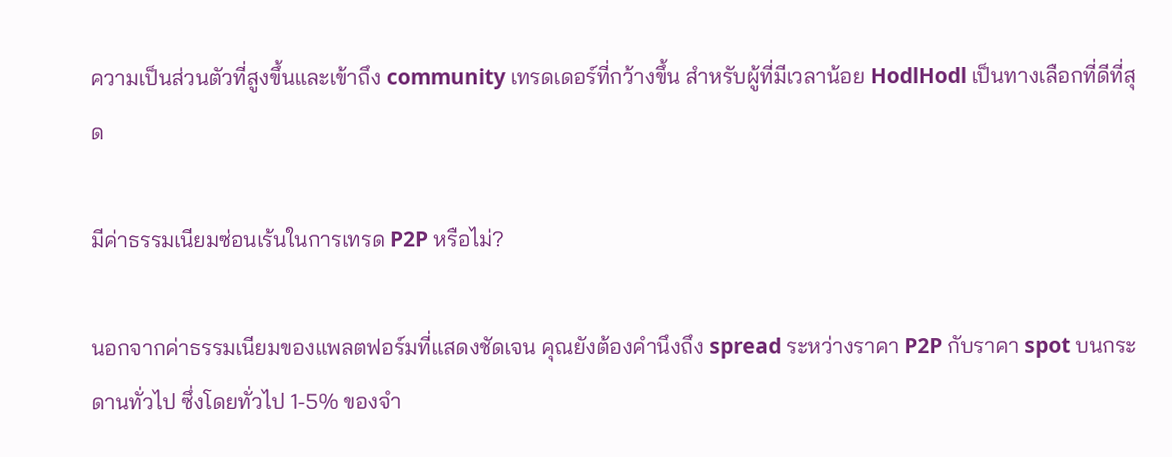ความเป็นส่วนตัวที่สูงขึ้นและเข้าถึง community เทรดเดอร์ที่กว้างขึ้น สำหรับผู้ที่มีเวลาน้อย HodlHodl เป็นทางเลือกที่ดีที่สุด

มีค่าธรรมเนียมซ่อนเร้นในการเทรด P2P หรือไม่?

นอกจากค่าธรรมเนียมของแพลตฟอร์มที่แสดงชัดเจน คุณยังต้องคำนึงถึง spread ระหว่างราคา P2P กับราคา spot บนกระดานทั่วไป ซึ่งโดยทั่วไป 1-5% ของจำ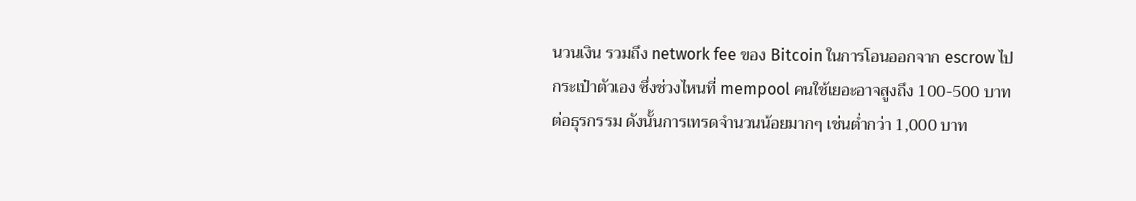นวนเงิน รวมถึง network fee ของ Bitcoin ในการโอนออกจาก escrow ไปกระเป๋าตัวเอง ซึ่งช่วงไหนที่ mempool คนใช้เยอะอาจสูงถึง 100-500 บาทต่อธุรกรรม ดังนั้นการเทรดจำนวนน้อยมากๆ เช่นต่ำกว่า 1,000 บาท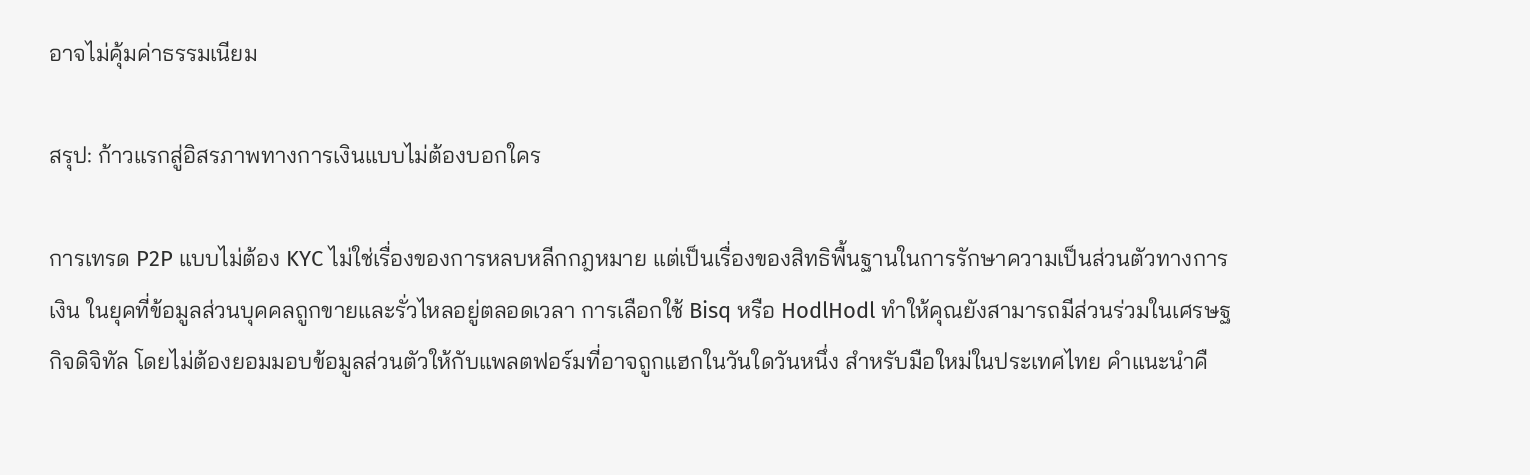อาจไม่คุ้มค่าธรรมเนียม

สรุป: ก้าวแรกสู่อิสรภาพทางการเงินแบบไม่ต้องบอกใคร

การเทรด P2P แบบไม่ต้อง KYC ไม่ใช่เรื่องของการหลบหลีกกฎหมาย แต่เป็นเรื่องของสิทธิพื้นฐานในการรักษาความเป็นส่วนตัวทางการเงิน ในยุคที่ข้อมูลส่วนบุคคลถูกขายและรั่วไหลอยู่ตลอดเวลา การเลือกใช้ Bisq หรือ HodlHodl ทำให้คุณยังสามารถมีส่วนร่วมในเศรษฐกิจดิจิทัล โดยไม่ต้องยอมมอบข้อมูลส่วนตัวให้กับแพลตฟอร์มที่อาจถูกแฮกในวันใดวันหนึ่ง สำหรับมือใหม่ในประเทศไทย คำแนะนำคื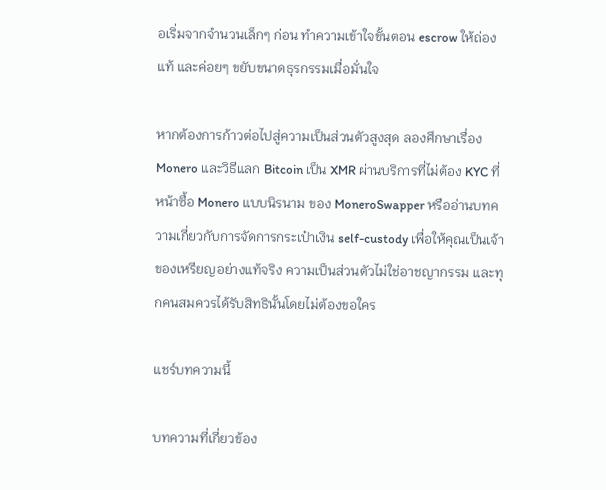อเริ่มจากจำนวนเล็กๆ ก่อน ทำความเข้าใจขั้นตอน escrow ให้ถ่องแท้ และค่อยๆ ขยับขนาดธุรกรรมเมื่อมั่นใจ

หากต้องการก้าวต่อไปสู่ความเป็นส่วนตัวสูงสุด ลองศึกษาเรื่อง Monero และวิธีแลก Bitcoin เป็น XMR ผ่านบริการที่ไม่ต้อง KYC ที่ หน้าซื้อ Monero แบบนิรนาม ของ MoneroSwapper หรืออ่านบทความเกี่ยวกับการจัดการกระเป๋าเงิน self-custody เพื่อให้คุณเป็นเจ้าของเหรียญอย่างแท้จริง ความเป็นส่วนตัวไม่ใช่อาชญากรรม และทุกคนสมควรได้รับสิทธินั้นโดยไม่ต้องขอใคร

แชร์บทความนี้

บทความที่เกี่ยวข้อง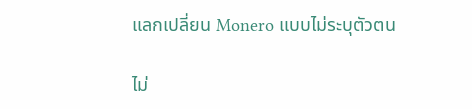แลกเปลี่ยน Monero แบบไม่ระบุตัวตน

ไม่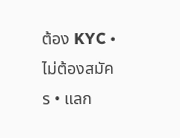ต้อง KYC • ไม่ต้องสมัคร • แลก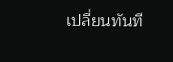เปลี่ยนทันที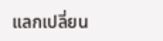แลกเปลี่ยน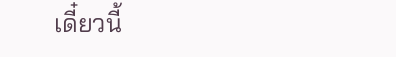เดี๋ยวนี้